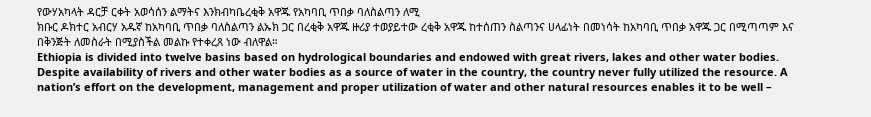የውሃአካላት ዳርቻ ርቀት አወሳሰን ልማትና እንክብካቤረቂቅ አዋጁ የአካባቢ ጥበቃ ባለስልጣን ለሚ
ክቡር ዶክተር አብርሃ አዱኛ ከአካባቢ ጥበቃ ባለስልጣን ልኡክ ጋር በረቂቅ አዋጁ ዙሪያ ተወያይተው ረቂቅ አዋጁ ከተሰጠን ስልጣንና ሀላፊነት በመነሳት ከአካባቢ ጥበቃ አዋጁ ጋር በሚጣጣም እና በቅንጅት ለመስራት በሚያስችል መልኩ የተቀረጸ ነው ብለዋል።
Ethiopia is divided into twelve basins based on hydrological boundaries and endowed with great rivers, lakes and other water bodies. Despite availability of rivers and other water bodies as a source of water in the country, the country never fully utilized the resource. A nation’s effort on the development, management and proper utilization of water and other natural resources enables it to be well –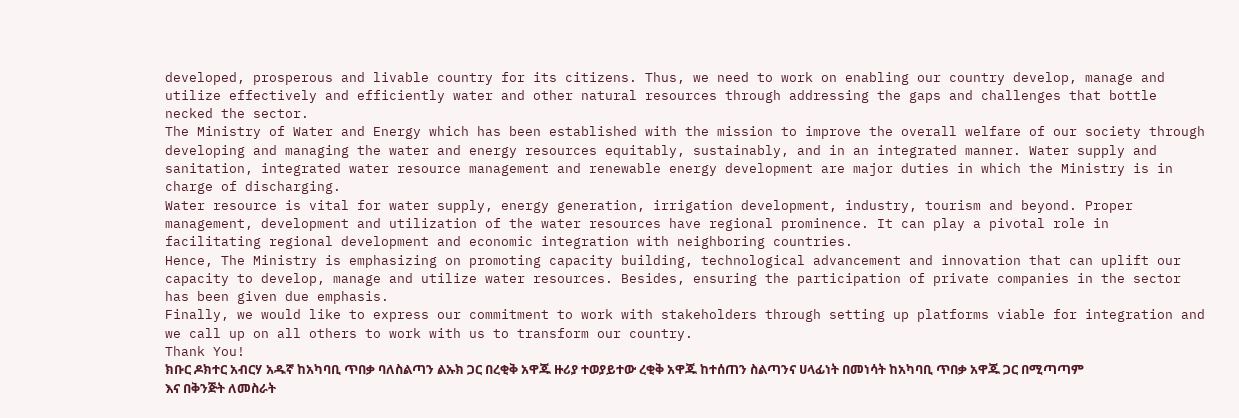developed, prosperous and livable country for its citizens. Thus, we need to work on enabling our country develop, manage and utilize effectively and efficiently water and other natural resources through addressing the gaps and challenges that bottle necked the sector.
The Ministry of Water and Energy which has been established with the mission to improve the overall welfare of our society through developing and managing the water and energy resources equitably, sustainably, and in an integrated manner. Water supply and sanitation, integrated water resource management and renewable energy development are major duties in which the Ministry is in charge of discharging.
Water resource is vital for water supply, energy generation, irrigation development, industry, tourism and beyond. Proper management, development and utilization of the water resources have regional prominence. It can play a pivotal role in facilitating regional development and economic integration with neighboring countries.
Hence, The Ministry is emphasizing on promoting capacity building, technological advancement and innovation that can uplift our capacity to develop, manage and utilize water resources. Besides, ensuring the participation of private companies in the sector has been given due emphasis.
Finally, we would like to express our commitment to work with stakeholders through setting up platforms viable for integration and we call up on all others to work with us to transform our country.
Thank You!
ክቡር ዶክተር አብርሃ አዱኛ ከአካባቢ ጥበቃ ባለስልጣን ልኡክ ጋር በረቂቅ አዋጁ ዙሪያ ተወያይተው ረቂቅ አዋጁ ከተሰጠን ስልጣንና ሀላፊነት በመነሳት ከአካባቢ ጥበቃ አዋጁ ጋር በሚጣጣም እና በቅንጅት ለመስራት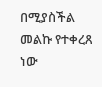በሚያስችል መልኩ የተቀረጸ ነው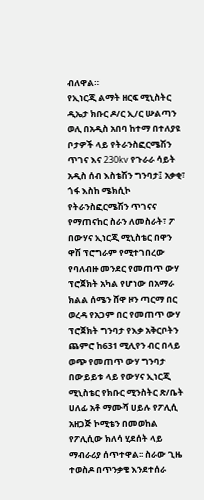ብለዋል።
የኢነርጂ ልማት ዘርፍ ሚኒስትር ዲኤታ ክቡር ዶ/ር ኢ/ር ሡልጣን ወሊ በአዲስ አበባ ከተማ በተለያዩ ቦታዎች ላይ የትራንስፎርሜሽን ጥገና እና 230kv የጉራራ ሳይት አዲስ ሰብ እስቴሽን ግንባታ፤ አቃቂ፣ ጎፋ እስከ ሜክሲኮ የትራንስፎርሜሽን ጥገናና የማጠናከር ስራን ለመስራት፣ ፖ
በውሃና ኢነርጂ ሚኒስቴር በዋን ዋሽ ፕሮግራም የሚተገበረው የባለብዙ መንደር የመጠጥ ውሃ ፕሮጀክት አካል የሆነው በአማራ ክልል ሰሜን ሸዋ ዞን ጣርማ በር ወረዳ የአጋም በር የመጠጥ ውሃ ፕሮጀክት ግንባታ የእቃ አቅርቦትን ጨምሮ ከ631 ሚሊየን ብር በላይ ወጭ የመጠጥ ውሃ ግንባታ
በውይይቱ ላይ የውሃና ኢነርጂ ሚኒስቴር የክቡር ሚንስትር ጽ/ቤት ሀለፊ አቶ ማሙሻ ሀይሉ የፖሊሲ አዘጋጅ ኮሚቴን በመወከል የፖሊሲው ክለሳ ሂደሰት ላይ ማብራሪያ ሰጥተዋል፡፡ ስራው ጊዜ ተወስዶ በጥንቃቄ እንደተሰራ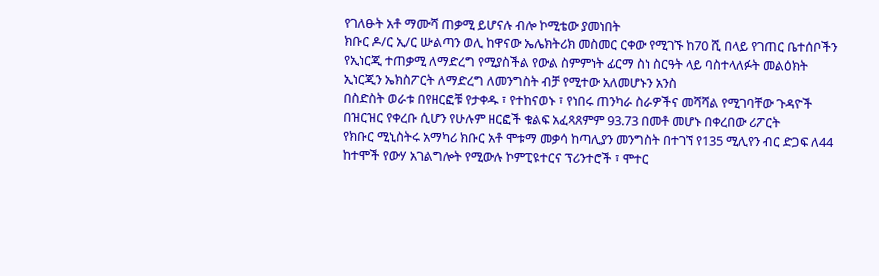የገለፁት አቶ ማሙሻ ጠቃሚ ይሆናሉ ብሎ ኮሚቴው ያመነበት
ክቡር ዶ/ር ኢ/ር ሡልጣን ወሊ ከዋናው ኤሌክትሪክ መስመር ርቀው የሚገኙ ከ70 ሺ በላይ የገጠር ቤተሰቦችን የኢነርጂ ተጠቃሚ ለማድረግ የሚያስችል የውል ስምምነት ፊርማ ስነ ስርዓት ላይ ባስተላለፉት መልዕክት ኢነርጂን ኤክስፖርት ለማድረግ ለመንግስት ብቻ የሚተው አለመሆኑን አንስ
በስድስት ወራቱ በየዘርፎቹ የታቀዱ ፣ የተከናወኑ ፣ የነበሩ ጠንካራ ስራዎችና መሻሻል የሚገባቸው ጉዳዮች በዝርዝር የቀረቡ ሲሆን የሁሉም ዘርፎች ቁልፍ አፈጻጸምም 93.73 በመቶ መሆኑ በቀረበው ሪፖርት
የክቡር ሚኒስትሩ አማካሪ ክቡር አቶ ሞቱማ መቃሳ ከጣሊያን መንግስት በተገኘ የ135 ሚሊየን ብር ድጋፍ ለ44 ከተሞች የውሃ አገልግሎት የሚውሉ ኮምፒዩተርና ፕሪንተሮች ፣ ሞተር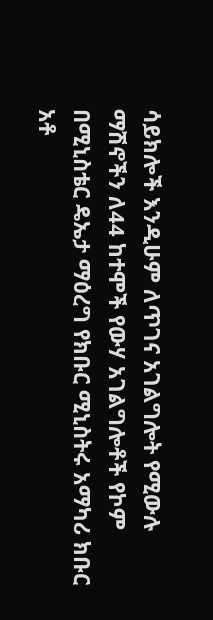ሳይክሎች እንዲሁም ለጥገና አገልግሎት የሚውሉ ማሽኖችን ለ44 ከተሞች የውሃ አገልግሎቶች የኮም
በሚኒስቴር ዴኤታ ማዕረግ የክቡር ሚኒስትሩ አማካሪ ክቡር አቶ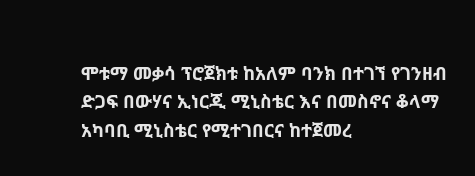ሞቱማ መቃሳ ፕሮጀክቱ ከአለም ባንክ በተገኘ የገንዘብ ድጋፍ በውሃና ኢነርጂ ሚኒስቴር እና በመስኖና ቆላማ አካባቢ ሚኒስቴር የሚተገበርና ከተጀመረ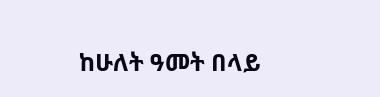ከሁለት ዓመት በላይ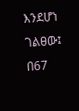እንደሆነ ገልፀው፤ በ67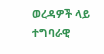ወረዳዎች ላይ ተግባራዊ